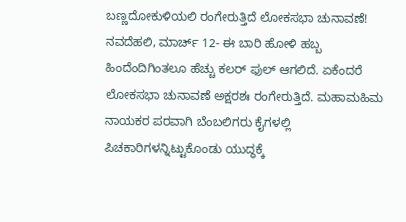ಬಣ್ಣದೋಕುಳಿಯಲಿ ರಂಗೇರುತ್ತಿದೆ ಲೋಕಸಭಾ ಚುನಾವಣೆ!
ನವದೆಹಲಿ, ಮಾರ್ಚ್ 12- ಈ ಬಾರಿ ಹೋಳಿ ಹಬ್ಬ ಹಿಂದೆಂದಿಗಿಂತಲೂ ಹೆಚ್ಚು ಕಲರ್ ಫುಲ್ ಆಗಲಿದೆ. ಏಕೆಂದರೆ ಲೋಕಸಭಾ ಚುನಾವಣೆ ಅಕ್ಷರಶಃ ರಂಗೇರುತ್ತಿದೆ. ಮಹಾಮಹಿಮ ನಾಯಕರ ಪರವಾಗಿ ಬೆಂಬಲಿಗರು ಕೈಗಳಲ್ಲಿ ಪಿಚಕಾರಿಗಳನ್ನಿಟ್ಟುಕೊಂಡು ಯುದ್ಧಕ್ಕೆ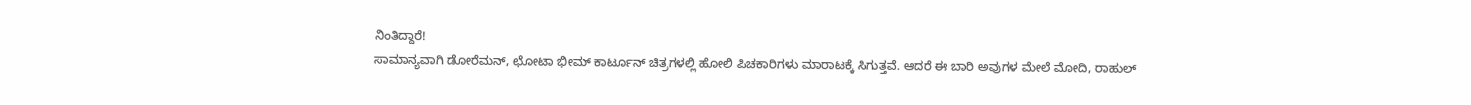ನಿಂತಿದ್ದಾರೆ!
ಸಾಮಾನ್ಯವಾಗಿ ಡೋರೆಮನ್, ಛೋಟಾ ಭೀಮ್ ಕಾರ್ಟೂನ್ ಚಿತ್ರಗಳಲ್ಲಿ ಹೋಲಿ ಪಿಚಕಾರಿಗಳು ಮಾರಾಟಕ್ಕೆ ಸಿಗುತ್ತವೆ. ಆದರೆ ಈ ಬಾರಿ ಅವುಗಳ ಮೇಲೆ ಮೋದಿ, ರಾಹುಲ್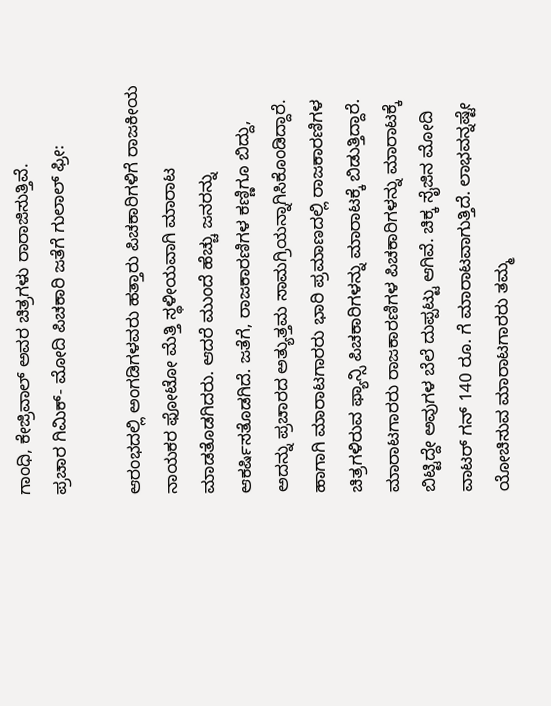ಗಾಂಧಿ, ಕೇಜ್ರಿವಾಲ್ ಅವರ ಚಿತ್ರಗಳು ರಾರಾಜಿಸುತ್ತಿವೆ.
ಪ್ರಚಾರ ಗಿಮಿಕ್- ಮೋದಿ ಪಿಚಕಾರಿ ಜತೆಗೆ ಗುಲಾಲ್ ಫ್ರೀ:

ಆರಂಭದಲ್ಲಿ ಅಂಗಡಿಗಳವರು ಹತ್ತಾರು ಪಿಚಕಾರಿಗಳಿಗೆ ರಾಜಕೀಯ ನಾಯಕರ ಫೋಟೋ ಮೆತ್ತಿ ಸ್ಥಳೀಯವಾಗಿ ಮಾರಾಟ ಮಾಡತೊಡಗಿದರು. ಆದರೆ ಮುಂದೆ ಹೆಚ್ಚು ಜನರನ್ನು ಆಕರ್ಷಿಸತೊಡಗಿದೆ. ಜತೆಗೆ, ರಾಜಕಾರಣಿಗಳ ಕಣ್ಣಿಗೂ ಬಿದ್ದು, ಅದನ್ನು ಪ್ರಚಾರದ ಅತ್ಯುತ್ತಮ ಸಾಮಗ್ರಿಯನ್ನಾಗಿಸಿಕೊಂಡಿದ್ದಾರೆ. ಹಾಗಾಗಿ ಮಾರಾಟಗಾರರು ಭಾರಿ ಪ್ರಮಾಣದಲ್ಲಿ ರಾಜಕಾರಣಿಗಳ ಚಿತ್ರಗಳಿರುವ ಫ್ಯಾನ್ಸಿ ಪಿಚಕಾರಿಗಳನ್ನು ಮಾರಾಟಕ್ಕೆ ಬಿಡುತ್ತಿದ್ದಾರೆ.
ಮಾರಾಟಗಾರರು ರಾಜಕಾರಣಿಗಳ ಪಿಚಕಾರಿಗಳನ್ನು ಮಾರಾಟಕ್ಕೆ ಬಿಟ್ಟಿದ್ದೇ ಅವುಗಳ ಬೆಲೆ ದುಪ್ಪಟ್ಟು ಆಗಿವೆ. ಚಿಕ್ಕ ಸೈಜಿನ ಮೋದಿ ವಾಟರ್ ಗನ್ 140 ರೂ. ಗೆ ಮಾರಾಟವಾಗುತ್ತಿದೆ. ಲಾಭವನ್ನಷ್ಟೇ ಯೋಚಿಸುವ ಮಾರಾಟಗಾರರು ತಮ್ಮ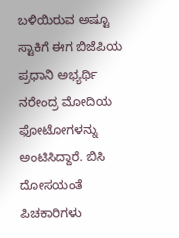ಬಳಿಯಿರುವ ಅಷ್ಟೂ ಸ್ಟಾಕಿಗೆ ಈಗ ಬಿಜೆಪಿಯ ಪ್ರಧಾನಿ ಅಭ್ಯರ್ಥಿ ನರೇಂದ್ರ ಮೋದಿಯ ಫೋಟೋಗಳನ್ನು ಅಂಟಿಸಿದ್ದಾರೆ. ಬಿಸಿ ದೋಸಯಂತೆ ಪಿಚಕಾರಿಗಳು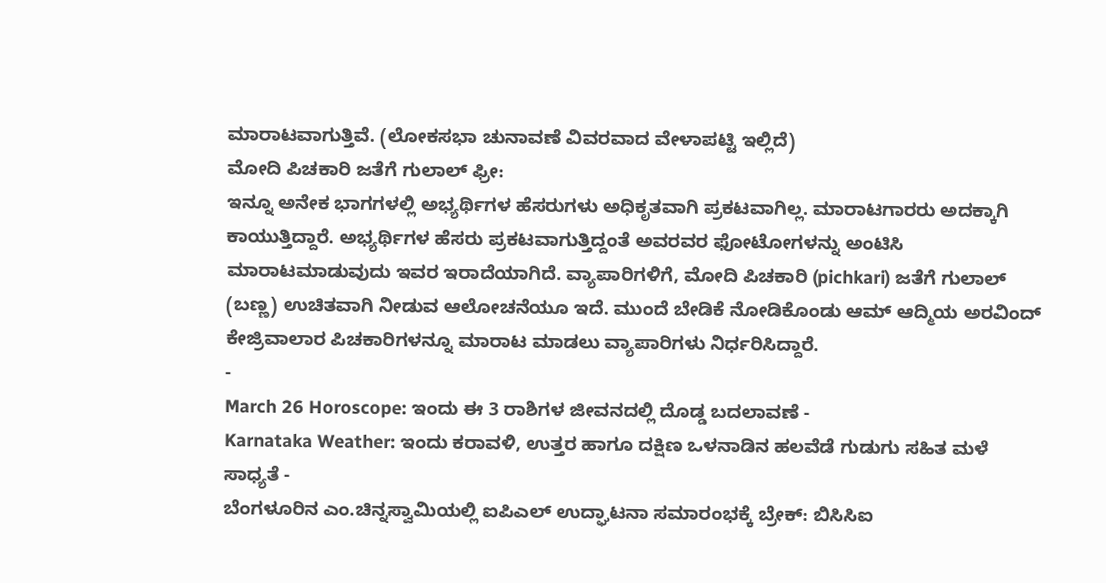ಮಾರಾಟವಾಗುತ್ತಿವೆ. (ಲೋಕಸಭಾ ಚುನಾವಣೆ ವಿವರವಾದ ವೇಳಾಪಟ್ಟಿ ಇಲ್ಲಿದೆ)
ಮೋದಿ ಪಿಚಕಾರಿ ಜತೆಗೆ ಗುಲಾಲ್ ಫ್ರೀ:
ಇನ್ನೂ ಅನೇಕ ಭಾಗಗಳಲ್ಲಿ ಅಭ್ಯರ್ಥಿಗಳ ಹೆಸರುಗಳು ಅಧಿಕೃತವಾಗಿ ಪ್ರಕಟವಾಗಿಲ್ಲ. ಮಾರಾಟಗಾರರು ಅದಕ್ಕಾಗಿ ಕಾಯುತ್ತಿದ್ದಾರೆ. ಅಭ್ಯರ್ಥಿಗಳ ಹೆಸರು ಪ್ರಕಟವಾಗುತ್ತಿದ್ದಂತೆ ಅವರವರ ಫೋಟೋಗಳನ್ನು ಅಂಟಿಸಿ ಮಾರಾಟಮಾಡುವುದು ಇವರ ಇರಾದೆಯಾಗಿದೆ. ವ್ಯಾಪಾರಿಗಳಿಗೆ, ಮೋದಿ ಪಿಚಕಾರಿ (pichkari) ಜತೆಗೆ ಗುಲಾಲ್ (ಬಣ್ಣ) ಉಚಿತವಾಗಿ ನೀಡುವ ಆಲೋಚನೆಯೂ ಇದೆ. ಮುಂದೆ ಬೇಡಿಕೆ ನೋಡಿಕೊಂಡು ಆಮ್ ಆದ್ಮಿಯ ಅರವಿಂದ್ ಕೇಜ್ರಿವಾಲಾರ ಪಿಚಕಾರಿಗಳನ್ನೂ ಮಾರಾಟ ಮಾಡಲು ವ್ಯಾಪಾರಿಗಳು ನಿರ್ಧರಿಸಿದ್ದಾರೆ.
-
March 26 Horoscope: ಇಂದು ಈ 3 ರಾಶಿಗಳ ಜೀವನದಲ್ಲಿ ದೊಡ್ಡ ಬದಲಾವಣೆ -
Karnataka Weather: ಇಂದು ಕರಾವಳಿ, ಉತ್ತರ ಹಾಗೂ ದಕ್ಷಿಣ ಒಳನಾಡಿನ ಹಲವೆಡೆ ಗುಡುಗು ಸಹಿತ ಮಳೆ ಸಾಧ್ಯತೆ -
ಬೆಂಗಳೂರಿನ ಎಂ.ಚಿನ್ನಸ್ವಾಮಿಯಲ್ಲಿ ಐಪಿಎಲ್ ಉದ್ಘಾಟನಾ ಸಮಾರಂಭಕ್ಕೆ ಬ್ರೇಕ್: ಬಿಸಿಸಿಐ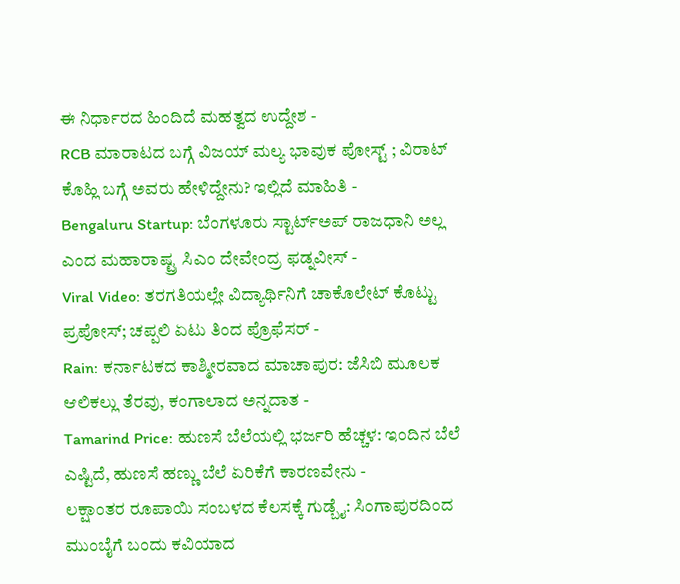ಈ ನಿರ್ಧಾರದ ಹಿಂದಿದೆ ಮಹತ್ವದ ಉದ್ದೇಶ -
RCB ಮಾರಾಟದ ಬಗ್ಗೆ ವಿಜಯ್ ಮಲ್ಯ ಭಾವುಕ ಪೋಸ್ಟ್ ; ವಿರಾಟ್ ಕೊಹ್ಲಿ ಬಗ್ಗೆ ಅವರು ಹೇಳಿದ್ದೇನು? ಇಲ್ಲಿದೆ ಮಾಹಿತಿ -
Bengaluru Startup: ಬೆಂಗಳೂರು ಸ್ಟಾರ್ಟ್ಅಪ್ ರಾಜಧಾನಿ ಅಲ್ಲ ಎಂದ ಮಹಾರಾಷ್ಟ್ರ ಸಿಎಂ ದೇವೇಂದ್ರ ಫಡ್ನವೀಸ್ -
Viral Video: ತರಗತಿಯಲ್ಲೇ ವಿದ್ಯಾರ್ಥಿನಿಗೆ ಚಾಕೊಲೇಟ್ ಕೊಟ್ಟು ಪ್ರಪೋಸ್; ಚಪ್ಪಲಿ ಏಟು ತಿಂದ ಪ್ರೊಫೆಸರ್ -
Rain: ಕರ್ನಾಟಕದ ಕಾಶ್ಮೀರವಾದ ಮಾಚಾಪುರ: ಜೆಸಿಬಿ ಮೂಲಕ ಆಲಿಕಲ್ಲು ತೆರವು, ಕಂಗಾಲಾದ ಅನ್ನದಾತ -
Tamarind Price: ಹುಣಸೆ ಬೆಲೆಯಲ್ಲಿ ಭರ್ಜರಿ ಹೆಚ್ಚಳ: ಇಂದಿನ ಬೆಲೆ ಎಷ್ಟಿದೆ, ಹುಣಸೆ ಹಣ್ಣು ಬೆಲೆ ಏರಿಕೆಗೆ ಕಾರಣವೇನು -
ಲಕ್ಷಾಂತರ ರೂಪಾಯಿ ಸಂಬಳದ ಕೆಲಸಕ್ಕೆ ಗುಡ್ಬೈ: ಸಿಂಗಾಪುರದಿಂದ ಮುಂಬೈಗೆ ಬಂದು ಕವಿಯಾದ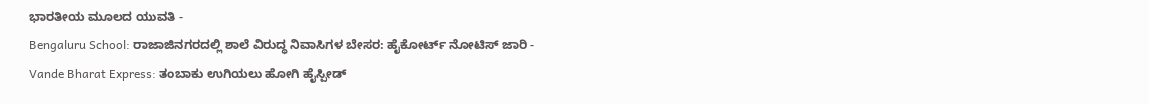ಭಾರತೀಯ ಮೂಲದ ಯುವತಿ -
Bengaluru School: ರಾಜಾಜಿನಗರದಲ್ಲಿ ಶಾಲೆ ವಿರುದ್ಧ ನಿವಾಸಿಗಳ ಬೇಸರ: ಹೈಕೋರ್ಟ್ ನೋಟಿಸ್ ಜಾರಿ -
Vande Bharat Express: ತಂಬಾಕು ಉಗಿಯಲು ಹೋಗಿ ಹೈಸ್ಪೀಡ್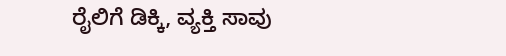ರೈಲಿಗೆ ಡಿಕ್ಕಿ, ವ್ಯಕ್ತಿ ಸಾವು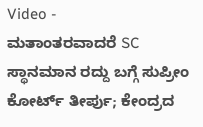Video -
ಮತಾಂತರವಾದರೆ SC ಸ್ಥಾನಮಾನ ರದ್ದು ಬಗ್ಗೆ ಸುಪ್ರೀಂ ಕೋರ್ಟ್ ತೀರ್ಪು; ಕೇಂದ್ರದ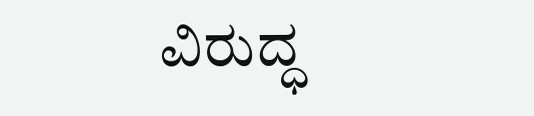ವಿರುದ್ಧ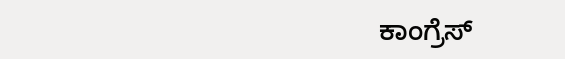ಕಾಂಗ್ರೆಸ್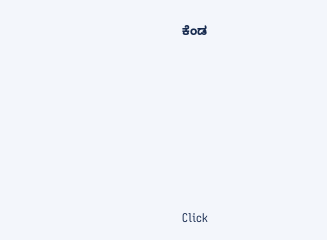ಕೆಂಡ












Click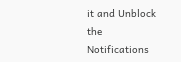it and Unblock the Notifications